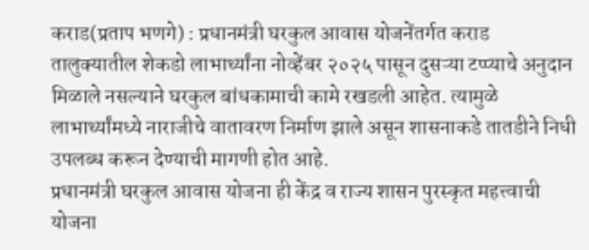कराड(प्रताप भणगे) : प्रधानमंत्री घरकुल आवास योजनेंतर्गत कराड तालुक्यातील शेकडो लाभार्थ्यांना नोव्हेंबर २०२५ पासून दुसऱ्या टप्प्याचे अनुदान मिळाले नसल्याने घरकुल बांधकामाची कामे रखडली आहेत. त्यामुळे लाभार्थ्यांमध्ये नाराजीचे वातावरण निर्माण झाले असून शासनाकडे तातडीने निधी उपलब्ध करून देण्याची मागणी होत आहे.
प्रधानमंत्री घरकुल आवास योजना ही केंद्र व राज्य शासन पुरस्कृत महत्त्वाची योजना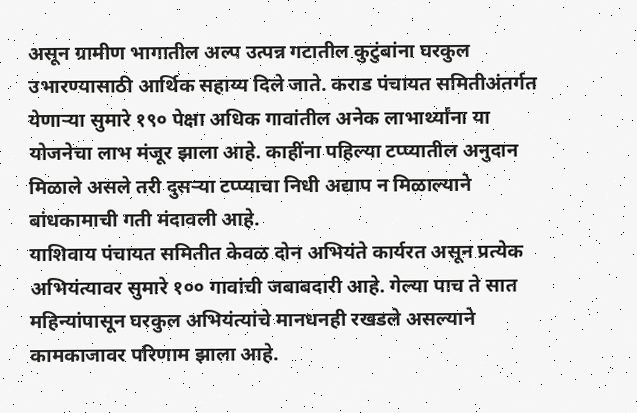असून ग्रामीण भागातील अल्प उत्पन्न गटातील कुटुंबांना घरकुल उभारण्यासाठी आर्थिक सहाय्य दिले जाते. कराड पंचायत समितीअंतर्गत येणाऱ्या सुमारे १९० पेक्षा अधिक गावांतील अनेक लाभार्थ्यांना या योजनेचा लाभ मंजूर झाला आहे. काहींना पहिल्या टप्प्यातील अनुदान मिळाले असले तरी दुसऱ्या टप्प्याचा निधी अद्याप न मिळाल्याने बांधकामाची गती मंदावली आहे.
याशिवाय पंचायत समितीत केवळ दोन अभियंते कार्यरत असून प्रत्येक अभियंत्यावर सुमारे १०० गावांची जबाबदारी आहे. गेल्या पाच ते सात महिन्यांपासून घरकुल अभियंत्यांचे मानधनही रखडले असल्याने कामकाजावर परिणाम झाला आहे.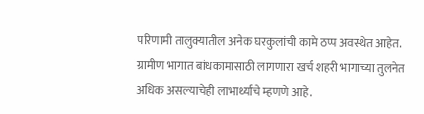परिणामी तालुक्यातील अनेक घरकुलांची कामे ठप्प अवस्थेत आहेत.
ग्रामीण भागात बांधकामासाठी लागणारा खर्च शहरी भागाच्या तुलनेत अधिक असल्याचेही लाभार्थ्यांचे म्हणणे आहे.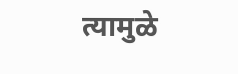त्यामुळे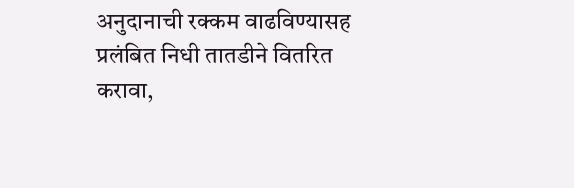अनुदानाची रक्कम वाढविण्यासह प्रलंबित निधी तातडीने वितरित करावा,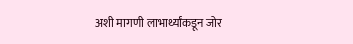अशी मागणी लाभार्थ्यांकडून जोर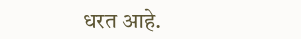धरत आहे.